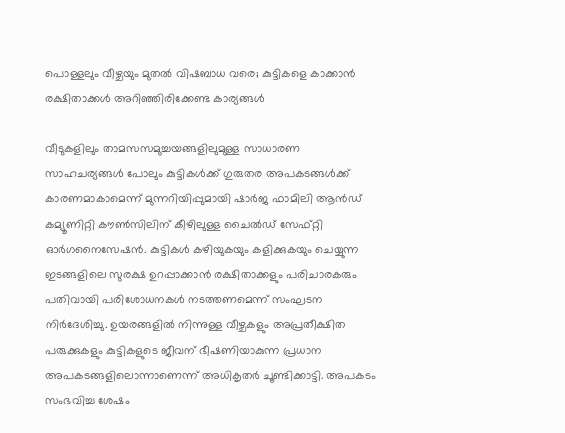പൊള്ളലും വീഴ്ചയും മുതൽ വിഷബാധ വരെ; കുട്ടികളെ കാക്കാൻ രക്ഷിതാക്കൾ അറിഞ്ഞിരിക്കേണ്ട കാര്യങ്ങൾ

വീടുകളിലും താമസസമുച്ചയങ്ങളിലുമുള്ള സാധാരണ സാഹചര്യങ്ങൾ പോലും കുട്ടികൾക്ക് ഗുരുതര അപകടങ്ങൾക്ക് കാരണമാകാമെന്ന് മുന്നറിയിപ്പുമായി ഷാർജ ഫാമിലി ആൻഡ് കമ്യൂണിറ്റി കൗൺസിലിന് കീഴിലുള്ള ചൈൽഡ് സേഫ്റ്റി ഓർഗനൈസേഷൻ. കുട്ടികൾ കഴിയുകയും കളിക്കുകയും ചെയ്യുന്ന ഇടങ്ങളിലെ സുരക്ഷ ഉറപ്പാക്കാൻ രക്ഷിതാക്കളും പരിചാരകരും പതിവായി പരിശോധനകൾ നടത്തണമെന്ന് സംഘടന നിർദേശിച്ചു. ഉയരങ്ങളിൽ നിന്നുള്ള വീഴ്ചകളും അപ്രതീക്ഷിത പരുക്കുകളും കുട്ടികളുടെ ജീവന് ഭീഷണിയാകുന്ന പ്രധാന അപകടങ്ങളിലൊന്നാണെന്ന് അധികൃതർ ചൂണ്ടിക്കാട്ടി. അപകടം സംഭവിച്ച ശേഷം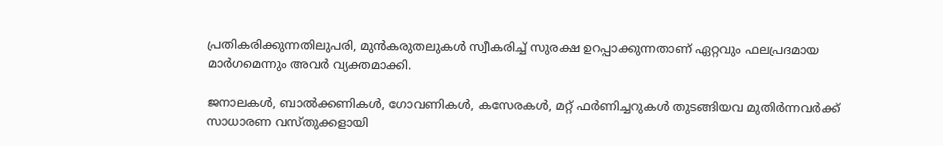പ്രതികരിക്കുന്നതിലുപരി, മുൻകരുതലുകൾ സ്വീകരിച്ച് സുരക്ഷ ഉറപ്പാക്കുന്നതാണ് ഏറ്റവും ഫലപ്രദമായ മാർഗമെന്നും അവർ വ്യക്തമാക്കി.

ജനാലകൾ, ബാൽക്കണികൾ, ഗോവണികൾ, കസേരകൾ, മറ്റ് ഫർണിച്ചറുകൾ തുടങ്ങിയവ മുതിർന്നവർക്ക് സാധാരണ വസ്തുക്കളായി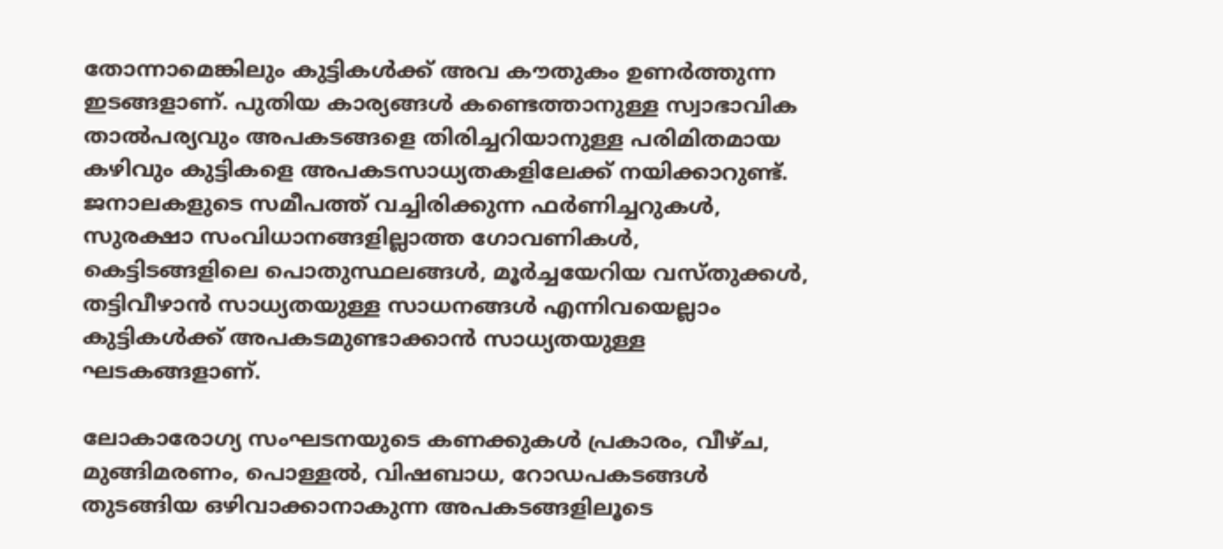തോന്നാമെങ്കിലും കുട്ടികൾക്ക് അവ കൗതുകം ഉണർത്തുന്ന ഇടങ്ങളാണ്. പുതിയ കാര്യങ്ങൾ കണ്ടെത്താനുള്ള സ്വാഭാവിക താൽപര്യവും അപകടങ്ങളെ തിരിച്ചറിയാനുള്ള പരിമിതമായ കഴിവും കുട്ടികളെ അപകടസാധ്യതകളിലേക്ക് നയിക്കാറുണ്ട്. ജനാലകളുടെ സമീപത്ത് വച്ചിരിക്കുന്ന ഫർണിച്ചറുകൾ, സുരക്ഷാ സംവിധാനങ്ങളില്ലാത്ത ഗോവണികൾ, കെട്ടിടങ്ങളിലെ പൊതുസ്ഥലങ്ങൾ, മൂർച്ചയേറിയ വസ്തുക്കൾ, തട്ടിവീഴാൻ സാധ്യതയുള്ള സാധനങ്ങൾ എന്നിവയെല്ലാം കുട്ടികൾക്ക് അപകടമുണ്ടാക്കാൻ സാധ്യതയുള്ള ഘടകങ്ങളാണ്.

ലോകാരോഗ്യ സംഘടനയുടെ കണക്കുകൾ പ്രകാരം, വീഴ്ച, മുങ്ങിമരണം, പൊള്ളൽ, വിഷബാധ, റോഡപകടങ്ങൾ തുടങ്ങിയ ഒഴിവാക്കാനാകുന്ന അപകടങ്ങളിലൂടെ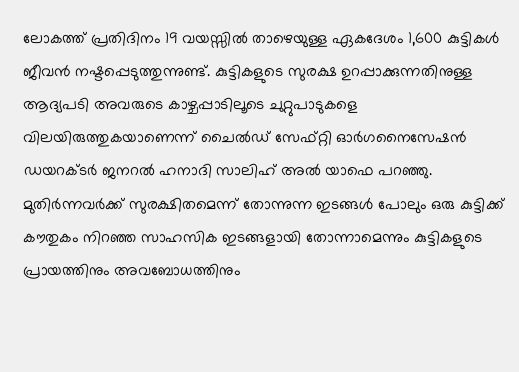ലോകത്ത് പ്രതിദിനം 19 വയസ്സിൽ താഴെയുള്ള ഏകദേശം 1,600 കുട്ടികൾ ജീവൻ നഷ്ടപ്പെടുത്തുന്നുണ്ട്. കുട്ടികളുടെ സുരക്ഷ ഉറപ്പാക്കുന്നതിനുള്ള ആദ്യപടി അവരുടെ കാഴ്ചപ്പാടിലൂടെ ചുറ്റുപാടുകളെ വിലയിരുത്തുകയാണെന്ന് ചൈൽഡ് സേഫ്റ്റി ഓർഗനൈസേഷൻ ഡയറക്ടർ ജനറൽ ഹനാദി സാലിഹ് അൽ യാഫെ പറഞ്ഞു. മുതിർന്നവർക്ക് സുരക്ഷിതമെന്ന് തോന്നുന്ന ഇടങ്ങൾ പോലും ഒരു കുട്ടിക്ക് കൗതുകം നിറഞ്ഞ സാഹസിക ഇടങ്ങളായി തോന്നാമെന്നും കുട്ടികളുടെ പ്രായത്തിനും അവബോധത്തിനും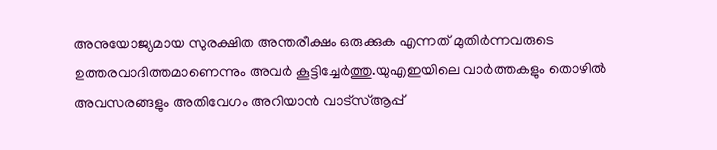അനുയോജ്യമായ സുരക്ഷിത അന്തരീക്ഷം ഒരുക്കുക എന്നത് മുതിർന്നവരുടെ ഉത്തരവാദിത്തമാണെന്നും അവർ കൂട്ടിച്ചേർത്തു.യുഎഇയിലെ വാർത്തകളും തൊഴിൽ അവസരങ്ങളും അതിവേഗം അറിയാൻ വാട്സ്ആപ്പ്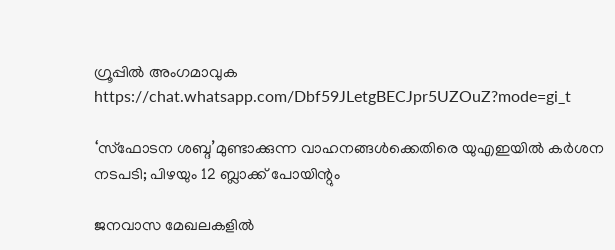ഗ്രൂപ്പിൽ അംഗമാവുക https://chat.whatsapp.com/Dbf59JLetgBECJpr5UZOuZ?mode=gi_t

‘സ്ഫോടന ശബ്ദ’മുണ്ടാക്കുന്ന വാഹനങ്ങൾക്കെതിരെ യുഎഇയിൽ കർശന നടപടി; പിഴയും 12 ബ്ലാക്ക് പോയിന്റും

ജനവാസ മേഖലകളിൽ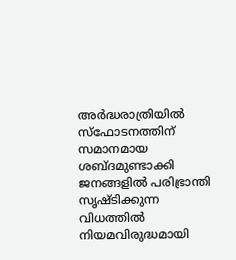അർദ്ധരാത്രിയിൽ സ്ഫോടനത്തിന് സമാനമായ ശബ്ദമുണ്ടാക്കി ജനങ്ങളിൽ പരിഭ്രാന്തി സൃഷ്ടിക്കുന്ന വിധത്തിൽ നിയമവിരുദ്ധമായി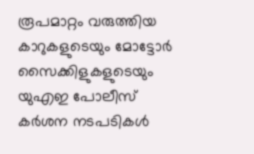രൂപമാറ്റം വരുത്തിയ കാറുകളുടെയും മോട്ടോർ സൈക്കിളുകളുടെയും യുഎഇ പോലീസ് കർശന നടപടികൾ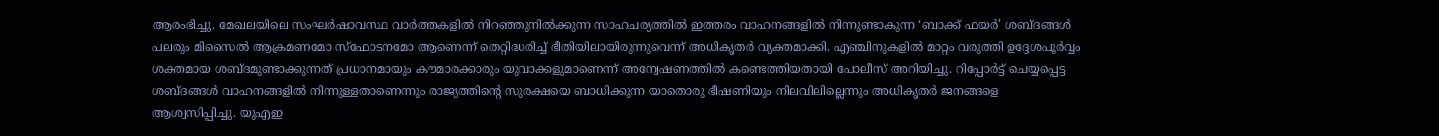ആരംഭിച്ചു. മേഖലയിലെ സംഘർഷാവസ്ഥ വാർത്തകളിൽ നിറഞ്ഞുനിൽക്കുന്ന സാഹചര്യത്തിൽ ഇത്തരം വാഹനങ്ങളിൽ നിന്നുണ്ടാകുന്ന ‘ബാക്ക് ഫയർ’ ശബ്ദങ്ങൾ പലരും മിസൈൽ ആക്രമണമോ സ്ഫോടനമോ ആണെന്ന് തെറ്റിദ്ധരിച്ച് ഭീതിയിലായിരുന്നുവെന്ന് അധികൃതർ വ്യക്തമാക്കി. എഞ്ചിനുകളിൽ മാറ്റം വരുത്തി ഉദ്ദേശപൂർവ്വം ശക്തമായ ശബ്ദമുണ്ടാക്കുന്നത് പ്രധാനമായും കൗമാരക്കാരും യുവാക്കളുമാണെന്ന് അന്വേഷണത്തിൽ കണ്ടെത്തിയതായി പോലീസ് അറിയിച്ചു. റിപ്പോർട്ട് ചെയ്യപ്പെട്ട ശബ്ദങ്ങൾ വാഹനങ്ങളിൽ നിന്നുള്ളതാണെന്നും രാജ്യത്തിന്റെ സുരക്ഷയെ ബാധിക്കുന്ന യാതൊരു ഭീഷണിയും നിലവിലില്ലെന്നും അധികൃതർ ജനങ്ങളെ ആശ്വസിപ്പിച്ചു. യുഎഇ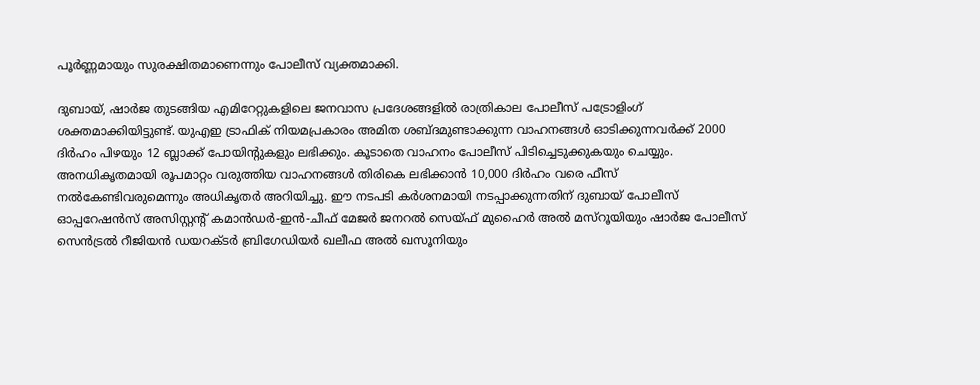പൂർണ്ണമായും സുരക്ഷിതമാണെന്നും പോലീസ് വ്യക്തമാക്കി.

ദുബായ്, ഷാർജ തുടങ്ങിയ എമിറേറ്റുകളിലെ ജനവാസ പ്രദേശങ്ങളിൽ രാത്രികാല പോലീസ് പട്രോളിംഗ് ശക്തമാക്കിയിട്ടുണ്ട്. യുഎഇ ട്രാഫിക് നിയമപ്രകാരം അമിത ശബ്ദമുണ്ടാക്കുന്ന വാഹനങ്ങൾ ഓടിക്കുന്നവർക്ക് 2000 ദിർഹം പിഴയും 12 ബ്ലാക്ക് പോയിന്റുകളും ലഭിക്കും. കൂടാതെ വാഹനം പോലീസ് പിടിച്ചെടുക്കുകയും ചെയ്യും. അനധികൃതമായി രൂപമാറ്റം വരുത്തിയ വാഹനങ്ങൾ തിരികെ ലഭിക്കാൻ 10,000 ദിർഹം വരെ ഫീസ് നൽകേണ്ടിവരുമെന്നും അധികൃതർ അറിയിച്ചു. ഈ നടപടി കർശനമായി നടപ്പാക്കുന്നതിന് ദുബായ് പോലീസ് ഓപ്പറേഷൻസ് അസിസ്റ്റന്റ് കമാൻഡർ-ഇൻ-ചീഫ് മേജർ ജനറൽ സെയ്ഫ് മുഹൈർ അൽ മസ്‌റൂയിയും ഷാർജ പോലീസ് സെൻട്രൽ റീജിയൻ ഡയറക്ടർ ബ്രിഗേഡിയർ ഖലീഫ അൽ ഖസൂനിയും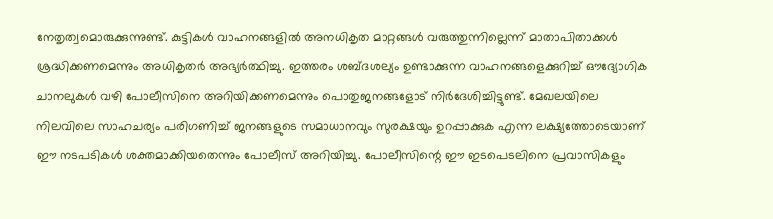നേതൃത്വമൊരുക്കുന്നുണ്ട്. കുട്ടികൾ വാഹനങ്ങളിൽ അനധികൃത മാറ്റങ്ങൾ വരുത്തുന്നില്ലെന്ന് മാതാപിതാക്കൾ ശ്രദ്ധിക്കണമെന്നും അധികൃതർ അഭ്യർത്ഥിച്ചു. ഇത്തരം ശബ്ദശല്യം ഉണ്ടാക്കുന്ന വാഹനങ്ങളെക്കുറിച്ച് ഔദ്യോഗിക ചാനലുകൾ വഴി പോലീസിനെ അറിയിക്കണമെന്നും പൊതുജനങ്ങളോട് നിർദേശിച്ചിട്ടുണ്ട്. മേഖലയിലെ നിലവിലെ സാഹചര്യം പരിഗണിച്ച് ജനങ്ങളുടെ സമാധാനവും സുരക്ഷയും ഉറപ്പാക്കുക എന്ന ലക്ഷ്യത്തോടെയാണ് ഈ നടപടികൾ ശക്തമാക്കിയതെന്നും പോലീസ് അറിയിച്ചു. പോലീസിന്റെ ഈ ഇടപെടലിനെ പ്രവാസികളും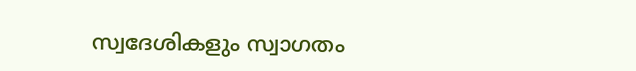സ്വദേശികളും സ്വാഗതം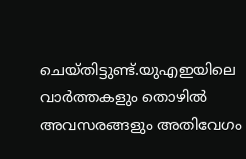ചെയ്തിട്ടുണ്ട്.യുഎഇയിലെ വാർത്തകളും തൊഴിൽ അവസരങ്ങളും അതിവേഗം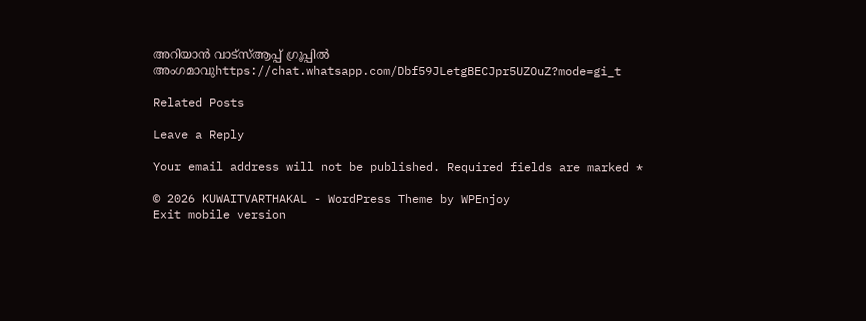അറിയാൻ വാട്സ്ആപ്പ് ഗ്രൂപ്പിൽ അംഗമാവുhttps://chat.whatsapp.com/Dbf59JLetgBECJpr5UZOuZ?mode=gi_t

Related Posts

Leave a Reply

Your email address will not be published. Required fields are marked *

© 2026 KUWAITVARTHAKAL - WordPress Theme by WPEnjoy
Exit mobile version